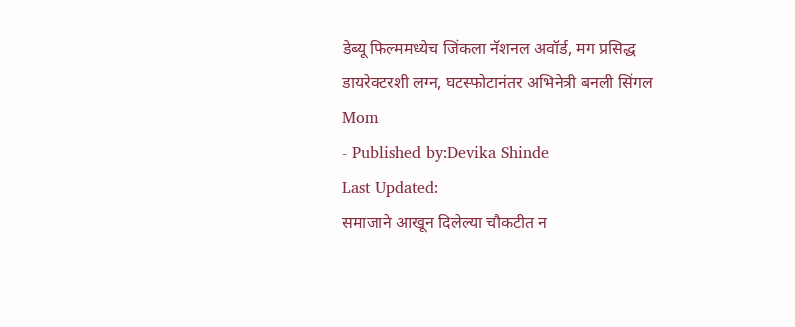डेब्यू फिल्ममध्येच जिंकला नॅशनल अवॉर्ड, मग प्रसिद्ध डायरेक्टरशी लग्न, घटस्फोटानंतर अभिनेत्री बनली सिंगल Mom
- Published by:Devika Shinde
Last Updated:
समाजाने आखून दिलेल्या चौकटीत न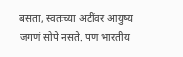बसता, स्वतःच्या अटींवर आयुष्य जगणं सोपे नसते. पण भारतीय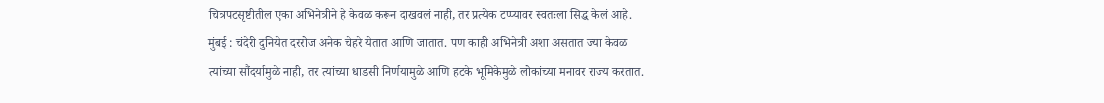चित्रपटसृष्टीतील एका अभिनेत्रीने हे केवळ करून दाखवलं नाही, तर प्रत्येक टप्प्यावर स्वतःला सिद्ध केलं आहे.
मुंबई : चंदेरी दुनियेत दररोज अनेक चेहरे येतात आणि जातात. पण काही अभिनेत्री अशा असतात ज्या केवळ त्यांच्या सौंदर्यामुळे नाही, तर त्यांच्या धाडसी निर्णयामुळे आणि हटके भूमिकेमुळे लोकांच्या मनावर राज्य करतात.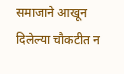समाजाने आखून दिलेल्या चौकटीत न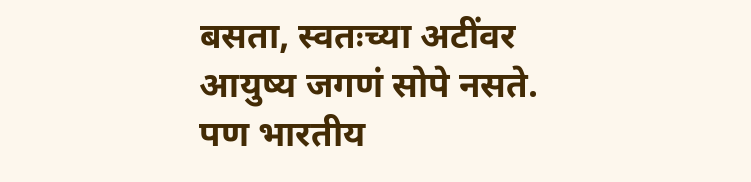बसता, स्वतःच्या अटींवर आयुष्य जगणं सोपे नसते. पण भारतीय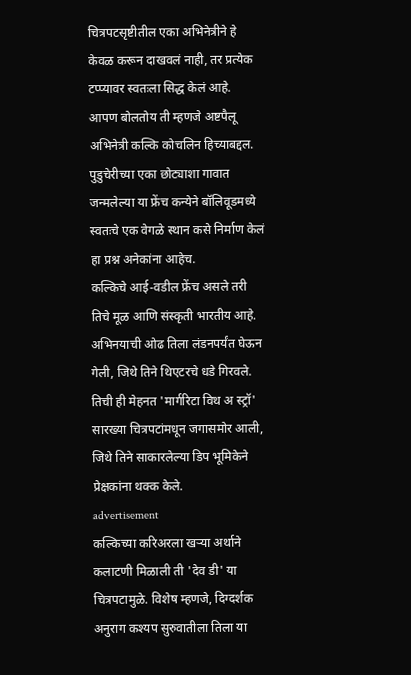चित्रपटसृष्टीतील एका अभिनेत्रीने हे केवळ करून दाखवलं नाही, तर प्रत्येक टप्प्यावर स्वतःला सिद्ध केलं आहे.
आपण बोलतोय ती म्हणजे अष्टपैलू अभिनेत्री कल्कि कोचलिन हिच्याबद्दल. पुडुचेरीच्या एका छोट्याशा गावात जन्मलेल्या या फ्रेंच कन्येने बॉलिवूडमध्ये स्वतःचे एक वेगळे स्थान कसे निर्माण केलं हा प्रश्न अनेकांना आहेच.
कल्किचे आई-वडील फ्रेंच असले तरी तिचे मूळ आणि संस्कृती भारतीय आहे. अभिनयाची ओढ तिला लंडनपर्यंत घेऊन गेली, जिथे तिने थिएटरचे धडे गिरवले. तिची ही मेहनत 'मार्गरिटा विथ अ स्ट्रॉ' सारख्या चित्रपटांमधून जगासमोर आली, जिथे तिने साकारलेल्या डिप भूमिकेने प्रेक्षकांना थक्क केले.
advertisement
कल्किच्या करिअरला खऱ्या अर्थाने कलाटणी मिळाली ती 'देव डी' या चित्रपटामुळे. विशेष म्हणजे, दिग्दर्शक अनुराग कश्यप सुरुवातीला तिला या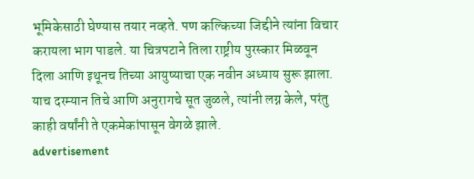भूमिकेसाठी घेण्यास तयार नव्हते. पण कल्किच्या जिद्दीने त्यांना विचार करायला भाग पाडले. या चित्रपटाने तिला राष्ट्रीय पुरस्कार मिळवून दिला आणि इथूनच तिच्या आयुष्याचा एक नवीन अध्याय सुरू झाला. याच दरम्यान तिचे आणि अनुरागचे सूत जुळले, त्यांनी लग्न केले, परंतु काही वर्षांनी ते एकमेकांपासून वेगळे झाले.
advertisement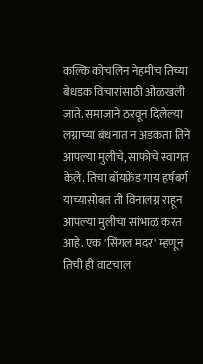कल्कि कोचलिन नेहमीच तिच्या बेधडक विचारांसाठी ओळखली जाते. समाजाने ठरवून दिलेल्या लग्नाच्या बंधनात न अडकता तिने आपल्या मुलीचे, साफोचे स्वागत केले. तिचा बॉयफ्रेंड गाय हर्षबर्ग याच्यासोबत ती विनालग्न राहून आपल्या मुलीचा सांभाळ करत आहे. एक 'सिंगल मदर' म्हणून तिची ही वाटचाल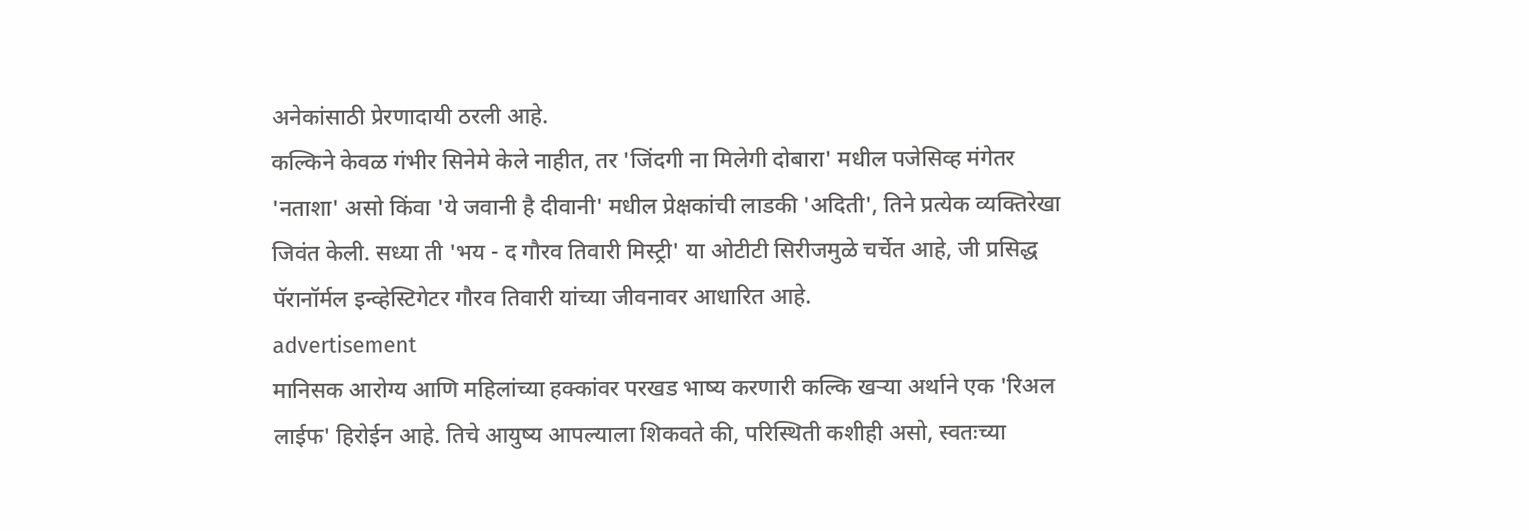अनेकांसाठी प्रेरणादायी ठरली आहे.
कल्किने केवळ गंभीर सिनेमे केले नाहीत, तर 'जिंदगी ना मिलेगी दोबारा' मधील पजेसिव्ह मंगेतर 'नताशा' असो किंवा 'ये जवानी है दीवानी' मधील प्रेक्षकांची लाडकी 'अदिती', तिने प्रत्येक व्यक्तिरेखा जिवंत केली. सध्या ती 'भय - द गौरव तिवारी मिस्ट्री' या ओटीटी सिरीजमुळे चर्चेत आहे, जी प्रसिद्ध पॅरानॉर्मल इन्व्हेस्टिगेटर गौरव तिवारी यांच्या जीवनावर आधारित आहे.
advertisement
मानिसक आरोग्य आणि महिलांच्या हक्कांवर परखड भाष्य करणारी कल्कि खऱ्या अर्थाने एक 'रिअल लाईफ' हिरोईन आहे. तिचे आयुष्य आपल्याला शिकवते की, परिस्थिती कशीही असो, स्वतःच्या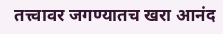तत्त्वावर जगण्यातच खरा आनंद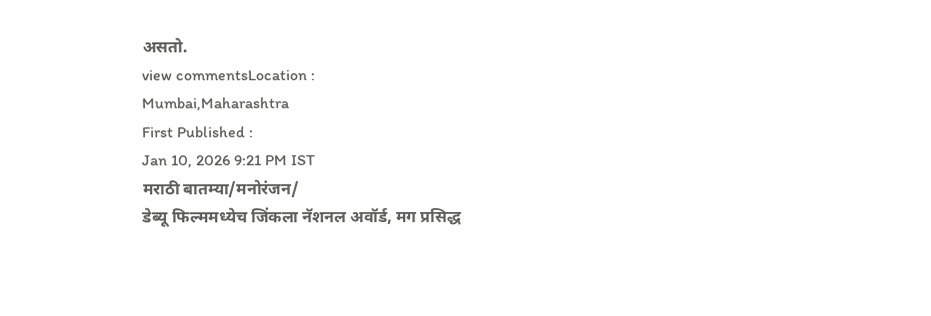असतो.
view commentsLocation :
Mumbai,Maharashtra
First Published :
Jan 10, 2026 9:21 PM IST
मराठी बातम्या/मनोरंजन/
डेब्यू फिल्ममध्येच जिंकला नॅशनल अवॉर्ड, मग प्रसिद्ध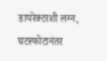डायरेक्टरशी लग्न, घटस्फोटानंतर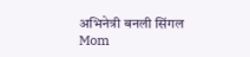अभिनेत्री बनली सिंगल Mom